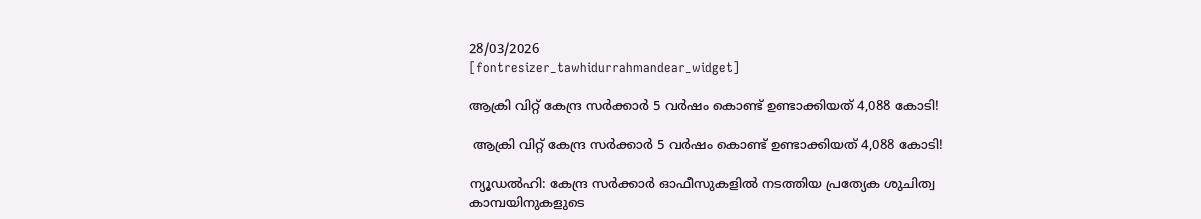28/03/2026
[fontresizer_tawhidurrahmandear_widget]

ആക്രി വിറ്റ് കേന്ദ്ര സര്‍ക്കാര്‍ 5 വര്‍ഷം കൊണ്ട് ഉണ്ടാക്കിയത് 4,088 കോടി!

 ആക്രി വിറ്റ് കേന്ദ്ര സര്‍ക്കാര്‍ 5 വര്‍ഷം കൊണ്ട് ഉണ്ടാക്കിയത് 4,088 കോടി!

ന്യൂഡല്‍ഹി: കേന്ദ്ര സര്‍ക്കാര്‍ ഓഫീസുകളില്‍ നടത്തിയ പ്രത്യേക ശുചിത്വ കാമ്പയിനുകളുടെ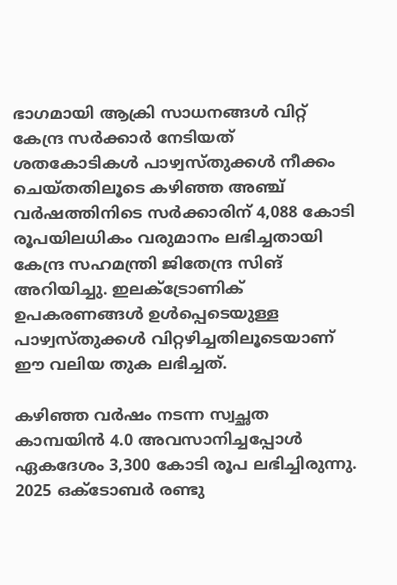ഭാഗമായി ആക്രി സാധനങ്ങള്‍ വിറ്റ് കേന്ദ്ര സര്‍ക്കാര്‍ നേടിയത് ശതകോടികള്‍ പാഴ്വസ്തുക്കള്‍ നീക്കം ചെയ്തതിലൂടെ കഴിഞ്ഞ അഞ്ച് വര്‍ഷത്തിനിടെ സര്‍ക്കാരിന് 4,088 കോടി രൂപയിലധികം വരുമാനം ലഭിച്ചതായി കേന്ദ്ര സഹമന്ത്രി ജിതേന്ദ്ര സിങ് അറിയിച്ചു. ഇലക്ട്രോണിക് ഉപകരണങ്ങള്‍ ഉള്‍പ്പെടെയുള്ള പാഴ്വസ്തുക്കള്‍ വിറ്റഴിച്ചതിലൂടെയാണ് ഈ വലിയ തുക ലഭിച്ചത്.

കഴിഞ്ഞ വര്‍ഷം നടന്ന സ്വച്ഛത കാമ്പയിന്‍ 4.0 അവസാനിച്ചപ്പോള്‍ ഏകദേശം 3,300 കോടി രൂപ ലഭിച്ചിരുന്നു. 2025 ഒക്ടോബര്‍ രണ്ടു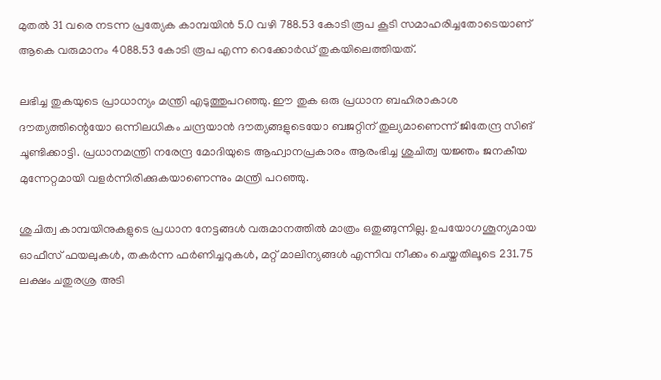മുതല്‍ 31 വരെ നടന്ന പ്രത്യേക കാമ്പയിന്‍ 5.0 വഴി 788.53 കോടി രൂപ കൂടി സമാഹരിച്ചതോടെയാണ് ആകെ വരുമാനം 4088.53 കോടി രൂപ എന്ന റെക്കോര്‍ഡ് തുകയിലെത്തിയത്.

ലഭിച്ച തുകയുടെ പ്രാധാന്യം മന്ത്രി എടുത്തുപറഞ്ഞു. ഈ തുക ഒരു പ്രധാന ബഹിരാകാശ ദൗത്യത്തിന്റെയോ ഒന്നിലധികം ചന്ദ്രയാന്‍ ദൗത്യങ്ങളുടെയോ ബജറ്റിന് തുല്യമാണെന്ന് ജിതേന്ദ്ര സിങ് ചൂണ്ടിക്കാട്ടി. പ്രധാനമന്ത്രി നരേന്ദ്ര മോദിയുടെ ആഹ്വാനപ്രകാരം ആരംഭിച്ച ശുചിത്വ യജ്ഞം ജനകീയ മുന്നേറ്റമായി വളര്‍ന്നിരിക്കുകയാണെന്നും മന്ത്രി പറഞ്ഞു.

ശുചിത്വ കാമ്പയിനുകളുടെ പ്രധാന നേട്ടങ്ങള്‍ വരുമാനത്തില്‍ മാത്രം ഒതുങ്ങുന്നില്ല. ഉപയോഗശൂന്യമായ ഓഫീസ് ഫയലുകള്‍, തകര്‍ന്ന ഫര്‍ണിച്ചറുകള്‍, മറ്റ് മാലിന്യങ്ങള്‍ എന്നിവ നീക്കം ചെയ്തതിലൂടെ 231.75 ലക്ഷം ചതുരശ്ര അടി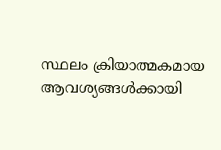സ്ഥലം ക്രിയാത്മകമായ ആവശ്യങ്ങള്‍ക്കായി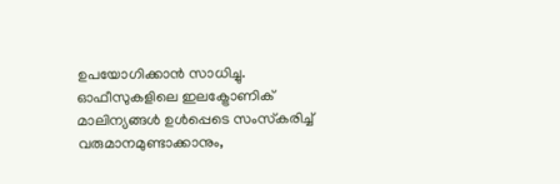ഉപയോഗിക്കാന്‍ സാധിച്ചു. ഓഫീസുകളിലെ ഇലക്ട്രോണിക് മാലിന്യങ്ങള്‍ ഉള്‍പ്പെടെ സംസ്‌കരിച്ച് വരുമാനമുണ്ടാക്കാനും,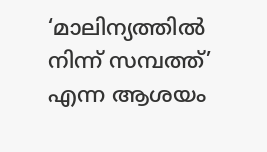‘മാലിന്യത്തില്‍ നിന്ന് സമ്പത്ത്’ എന്ന ആശയം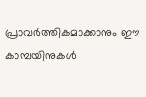പ്രാവര്‍ത്തികമാക്കാനും ഈ കാമ്പയിനുകള്‍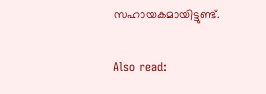സഹായകമായിട്ടുണ്ട്.

Also read: